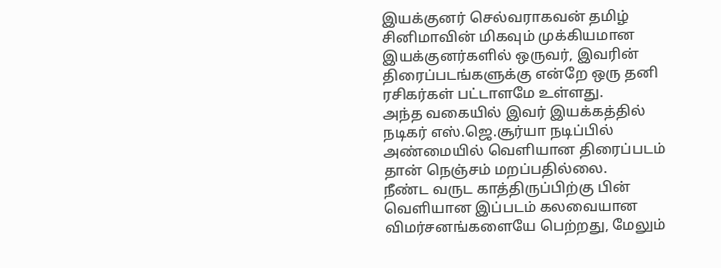இயக்குனர் செல்வராகவன் தமிழ் சினிமாவின் மிகவும் முக்கியமான இயக்குனர்களில் ஒருவர், இவரின் திரைப்படங்களுக்கு என்றே ஒரு தனி ரசிகர்கள் பட்டாளமே உள்ளது.
அந்த வகையில் இவர் இயக்கத்தில் நடிகர் எஸ்.ஜெ.சூர்யா நடிப்பில் அண்மையில் வெளியான திரைப்படம் தான் நெஞ்சம் மறப்பதில்லை.
நீண்ட வருட காத்திருப்பிற்கு பின் வெளியான இப்படம் கலவையான விமர்சனங்களையே பெற்றது, மேலும்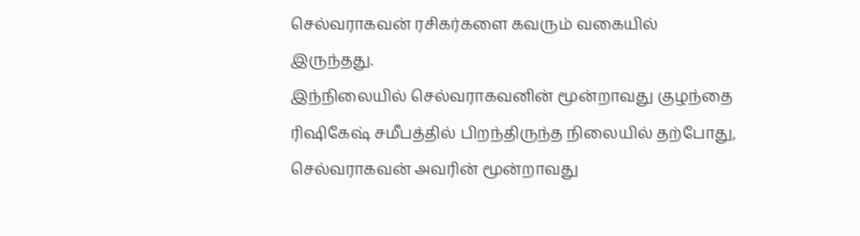செல்வராகவன் ரசிகர்களை கவரும் வகையில் இருந்தது.
இந்நிலையில் செல்வராகவனின் மூன்றாவது குழந்தை ரிஷிகேஷ் சமீபத்தில் பிறந்திருந்த நிலையில் தற்போது, செல்வராகவன் அவரின் மூன்றாவது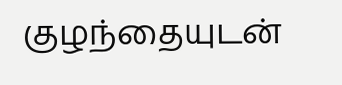குழந்தையுடன்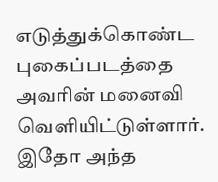எடுத்துக்கொண்ட புகைப்படத்தை அவரின் மனைவி வெளியிட்டுள்ளார்.
இதோ அந்த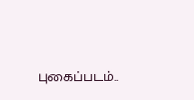புகைப்படம்..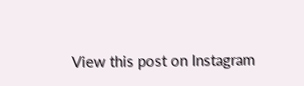View this post on Instagram